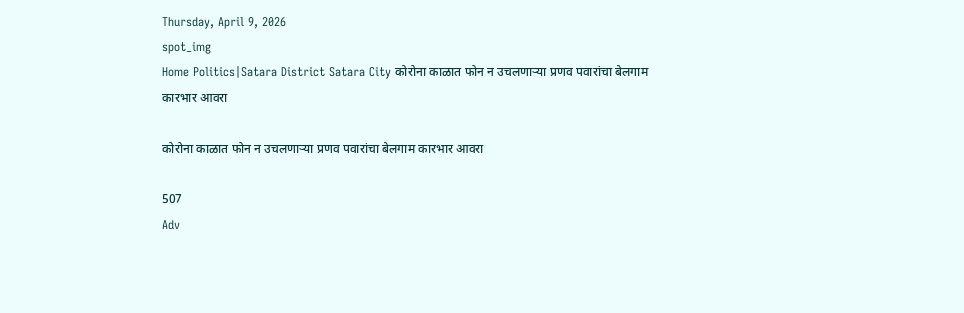Thursday, April 9, 2026
spot_img
Home Politics|Satara District Satara City कोरोना काळात फोन न उचलणाऱ्या प्रणव पवारांचा बेलगाम कारभार आवरा

कोरोना काळात फोन न उचलणाऱ्या प्रणव पवारांचा बेलगाम कारभार आवरा

507
Adv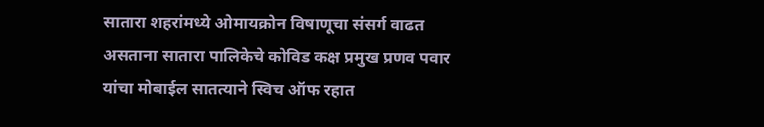सातारा शहरांमध्ये ओमायक्रोन विषाणूचा संसर्ग वाढत असताना सातारा पालिकेचे कोविड कक्ष प्रमुख प्रणव पवार यांचा मोबाईल सातत्याने स्विच ऑफ रहात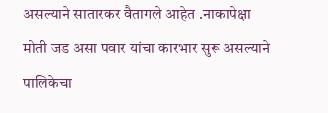असल्याने सातारकर वैतागले आहेत .नाकापेक्षा मोती जड असा पवार यांचा कारभार सुरू असल्याने पालिकेचा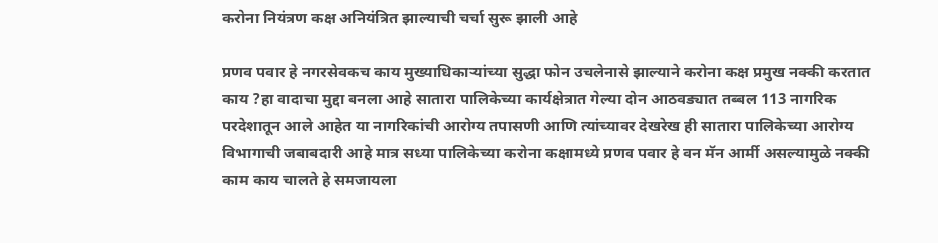करोना नियंत्रण कक्ष अनियंत्रित झाल्याची चर्चा सुरू झाली आहे

प्रणव पवार हे नगरसेवकच काय मुख्याधिकाऱ्यांच्या सुद्धा फोन उचलेनासे झाल्याने करोना कक्ष प्रमुख नक्की करतात काय ?हा वादाचा मुद्दा बनला आहे सातारा पालिकेच्या कार्यक्षेत्रात गेल्या दोन आठवड्यात तब्बल 113 नागरिक परदेशातून आले आहेत या नागरिकांची आरोग्य तपासणी आणि त्यांच्यावर देखरेख ही सातारा पालिकेच्या आरोग्य विभागाची जबाबदारी आहे मात्र सध्या पालिकेच्या करोना कक्षामध्ये प्रणव पवार हे वन मॅन आर्मी असल्यामुळे नक्की काम काय चालते हे समजायला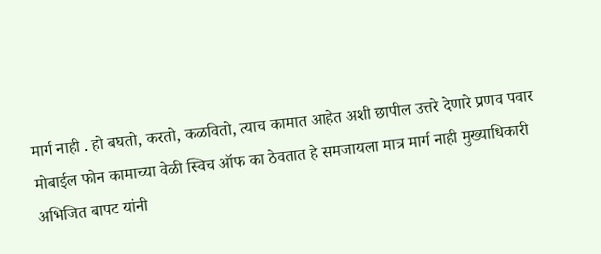मार्ग नाही . हो बघतो, करतो, कळवितो, त्याच कामात आहेत अशी छापील उत्तरे देणारे प्रणव पवार मोबाईल फोन कामाच्या वेळी स्विच ऑफ का ठेवतात हे समजायला मात्र मार्ग नाही मुख्याधिकारी अभिजित बापट यांनी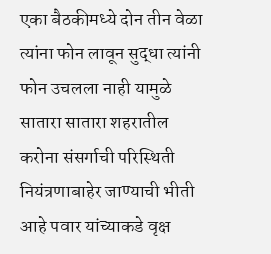एका बैठकीमध्ये दोन तीन वेळा त्यांना फोन लावून सुद्धा त्यांनी फोन उचलला नाही यामुळे सातारा सातारा शहरातील करोना संसर्गाची परिस्थिती नियंत्रणाबाहेर जाण्याची भीती आहे पवार यांच्याकडे वृक्ष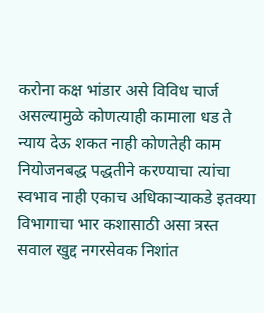करोना कक्ष भांडार असे विविध चार्ज असल्यामुळे कोणत्याही कामाला धड ते न्याय देऊ शकत नाही कोणतेही काम नियोजनबद्ध पद्धतीने करण्याचा त्यांचा स्वभाव नाही एकाच अधिकाऱ्याकडे इतक्या विभागाचा भार कशासाठी असा त्रस्त सवाल खुद्द नगरसेवक निशांत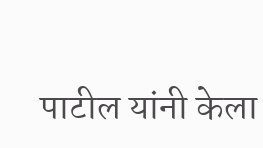पाटील यांनी केला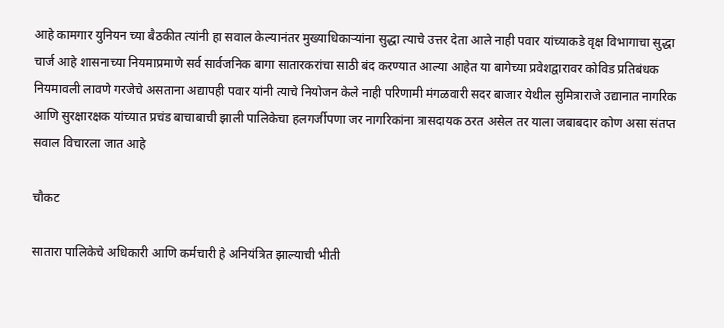आहे कामगार युनियन च्या बैठकीत त्यांनी हा सवाल केल्यानंतर मुख्याधिकाऱ्यांना सुद्धा त्याचे उत्तर देता आले नाही पवार यांच्याकडे वृक्ष विभागाचा सुद्धा चार्ज आहे शासनाच्या नियमाप्रमाणे सर्व सार्वजनिक बागा सातारकरांचा साठी बंद करण्यात आल्या आहेत या बागेच्या प्रवेशद्वारावर कोविड प्रतिबंधक नियमावली लावणे गरजेचे असताना अद्यापही पवार यांनी त्याचे नियोजन केले नाही परिणामी मंगळवारी सदर बाजार येथील सुमित्राराजे उद्यानात नागरिक आणि सुरक्षारक्षक यांच्यात प्रचंड बाचाबाची झाली पालिकेचा हलगर्जीपणा जर नागरिकांना त्रासदायक ठरत असेल तर याला जबाबदार कोण असा संतप्त सवाल विचारला जात आहे

चौकट

सातारा पालिकेचे अधिकारी आणि कर्मचारी हे अनियंत्रित झाल्याची भीती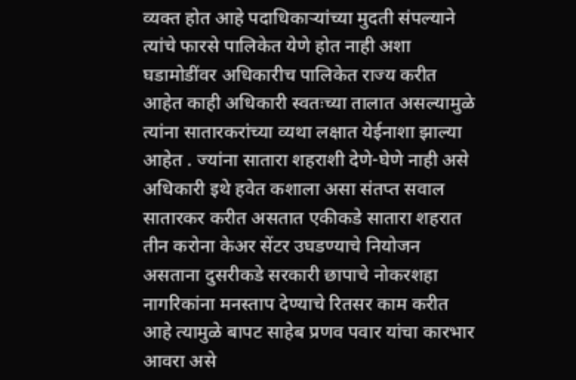व्यक्त होत आहे पदाधिकाऱ्यांच्या मुदती संपल्याने त्यांचे फारसे पालिकेत येणे होत नाही अशा घडामोडींवर अधिकारीच पालिकेत राज्य करीत आहेत काही अधिकारी स्वतःच्या तालात असल्यामुळे त्यांना सातारकरांच्या व्यथा लक्षात येईनाशा झाल्या आहेत . ज्यांना सातारा शहराशी देणे-घेणे नाही असे अधिकारी इथे हवेत कशाला असा संतप्त सवाल सातारकर करीत असतात एकीकडे सातारा शहरात तीन करोना केअर सेंटर उघडण्याचे नियोजन असताना दुसरीकडे सरकारी छापाचे नोकरशहा नागरिकांना मनस्ताप देण्याचे रितसर काम करीत आहे त्यामुळे बापट साहेब प्रणव पवार यांचा कारभार आवरा असे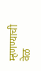म्हणण्याची वेळ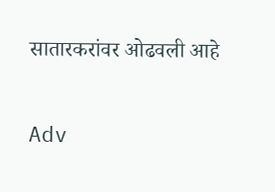सातारकरांवर ओढवली आहे

Adv